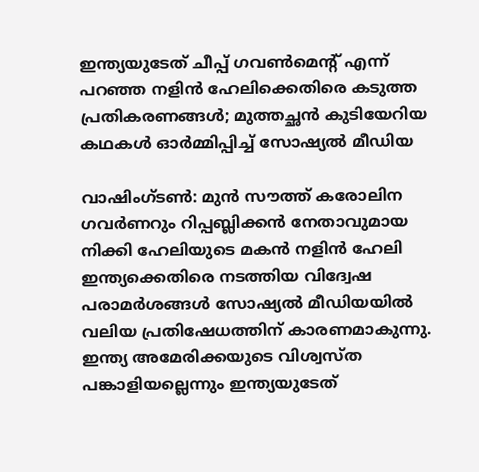ഇന്ത്യയുടേത് ചീപ്പ് ഗവൺമെന്‍റ് എന്ന് പറഞ്ഞ നളിൻ ഹേലിക്കെതിരെ കടുത്ത പ്രതികരണങ്ങൾ; മുത്തച്ഛൻ കുടിയേറിയ കഥകൾ ഓർമ്മിപ്പിച്ച് സോഷ്യൽ മീഡിയ

വാഷിംഗ്ടൺ: മുൻ സൗത്ത് കരോലിന ഗവർണറും റിപ്പബ്ലിക്കൻ നേതാവുമായ നിക്കി ഹേലിയുടെ മകൻ നളിൻ ഹേലി ഇന്ത്യക്കെതിരെ നടത്തിയ വിദ്വേഷ പരാമർശങ്ങൾ സോഷ്യൽ മീഡിയയിൽ വലിയ പ്രതിഷേധത്തിന് കാരണമാകുന്നു. ഇന്ത്യ അമേരിക്കയുടെ വിശ്വസ്ത പങ്കാളിയല്ലെന്നും ഇന്ത്യയുടേത്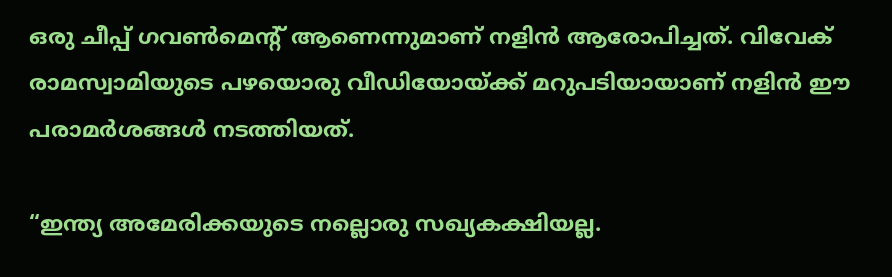ഒരു ചീപ്പ് ഗവൺമെന്‍റ് ആണെന്നുമാണ് നളിൻ ആരോപിച്ചത്. വിവേക് രാമസ്വാമിയുടെ പഴയൊരു വീഡിയോയ്ക്ക് മറുപടിയായാണ് നളിൻ ഈ പരാമർശങ്ങൾ നടത്തിയത്.

“ഇന്ത്യ അമേരിക്കയുടെ നല്ലൊരു സഖ്യകക്ഷിയല്ല.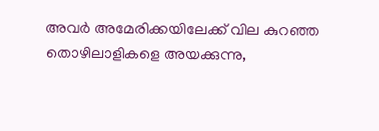അവർ അമേരിക്കയിലേക്ക് വില കുറഞ്ഞ തൊഴിലാളികളെ അയക്കുന്നു,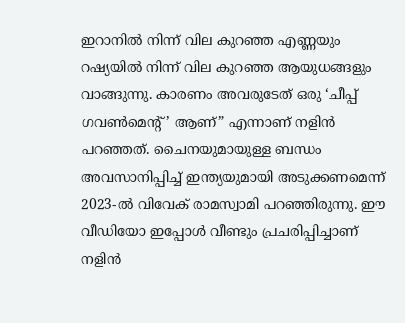ഇറാനിൽ നിന്ന് വില കുറഞ്ഞ എണ്ണയും റഷ്യയിൽ നിന്ന് വില കുറഞ്ഞ ആയുധങ്ങളും വാങ്ങുന്നു. കാരണം അവരുടേത് ഒരു ‘ചീപ്പ് ഗവൺമെന്‍റ്’ ആണ്” എന്നാണ് നളിൻ പറഞ്ഞത്. ചൈനയുമായുള്ള ബന്ധം അവസാനിപ്പിച്ച് ഇന്ത്യയുമായി അടുക്കണമെന്ന് 2023-ൽ വിവേക് രാമസ്വാമി പറഞ്ഞിരുന്നു. ഈ വീഡിയോ ഇപ്പോൾ വീണ്ടും പ്രചരിപ്പിച്ചാണ് നളിൻ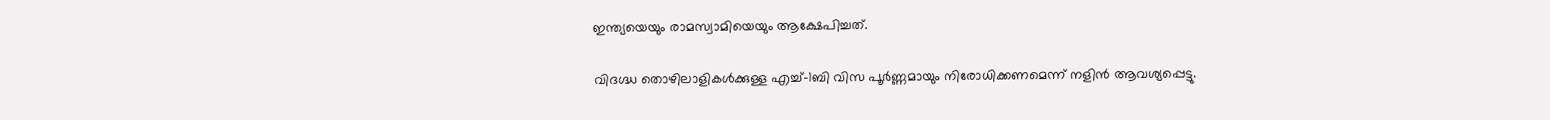ഇന്ത്യയെയും രാമസ്വാമിയെയും ആക്ഷേപിച്ചത്.

വിദഗ്ദ്ധ തൊഴിലാളികൾക്കുള്ള എച്ച്-1ബി വിസ പൂർണ്ണമായും നിരോധിക്കണമെന്ന് നളിൻ ആവശ്യപ്പെട്ടു.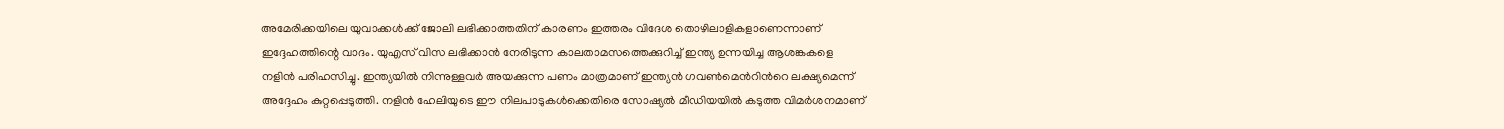അമേരിക്കയിലെ യുവാക്കൾക്ക് ജോലി ലഭിക്കാത്തതിന് കാരണം ഇത്തരം വിദേശ തൊഴിലാളികളാണെന്നാണ് ഇദ്ദേഹത്തിന്റെ വാദം. യുഎസ് വിസ ലഭിക്കാൻ നേരിടുന്ന കാലതാമസത്തെക്കുറിച്ച് ഇന്ത്യ ഉന്നയിച്ച ആശങ്കകളെ നളിൻ പരിഹസിച്ചു. ഇന്ത്യയിൽ നിന്നുള്ളവർ അയക്കുന്ന പണം മാത്രമാണ് ഇന്ത്യൻ ഗവൺമെന്‍റിന്‍റെ ലക്ഷ്യമെന്ന് അദ്ദേഹം കുറ്റപ്പെടുത്തി. നളിൻ ഹേലിയുടെ ഈ നിലപാടുകൾക്കെതിരെ സോഷ്യൽ മീഡിയയിൽ കടുത്ത വിമർശനമാണ്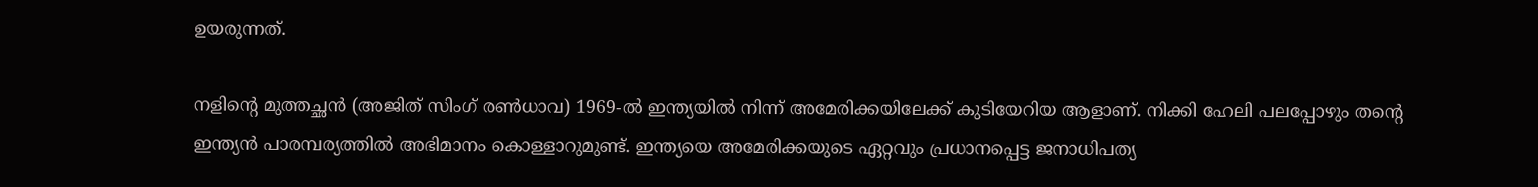ഉയരുന്നത്.

നളിന്‍റെ മുത്തച്ഛൻ (അജിത് സിംഗ് രൺധാവ) 1969-ൽ ഇന്ത്യയിൽ നിന്ന് അമേരിക്കയിലേക്ക് കുടിയേറിയ ആളാണ്. നിക്കി ഹേലി പലപ്പോഴും തന്റെ ഇന്ത്യൻ പാരമ്പര്യത്തിൽ അഭിമാനം കൊള്ളാറുമുണ്ട്. ഇന്ത്യയെ അമേരിക്കയുടെ ഏറ്റവും പ്രധാനപ്പെട്ട ജനാധിപത്യ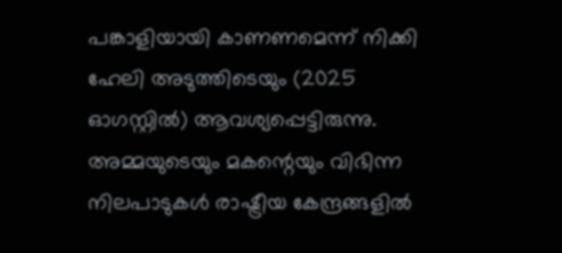പങ്കാളിയായി കാണണമെന്ന് നിക്കി ഹേലി അടുത്തിടെയും (2025 ഓഗസ്റ്റിൽ) ആവശ്യപ്പെട്ടിരുന്നു. അമ്മയുടെയും മകന്റെയും വിഭിന്ന നിലപാടുകൾ രാഷ്ട്രീയ കേന്ദ്രങ്ങളിൽ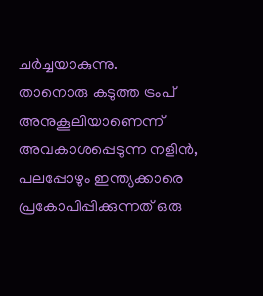ചർച്ചയാകുന്നു.
താനൊരു കടുത്ത ട്രംപ് അനുകൂലിയാണെന്ന് അവകാശപ്പെടുന്ന നളിൻ, പലപ്പോഴും ഇന്ത്യക്കാരെ പ്രകോപിപ്പിക്കുന്നത് ഒരു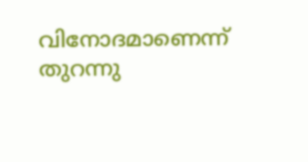വിനോദമാണെന്ന് തുറന്നു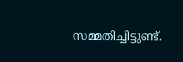സമ്മതിച്ചിട്ടുണ്ട്.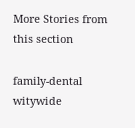More Stories from this section

family-dental
witywide